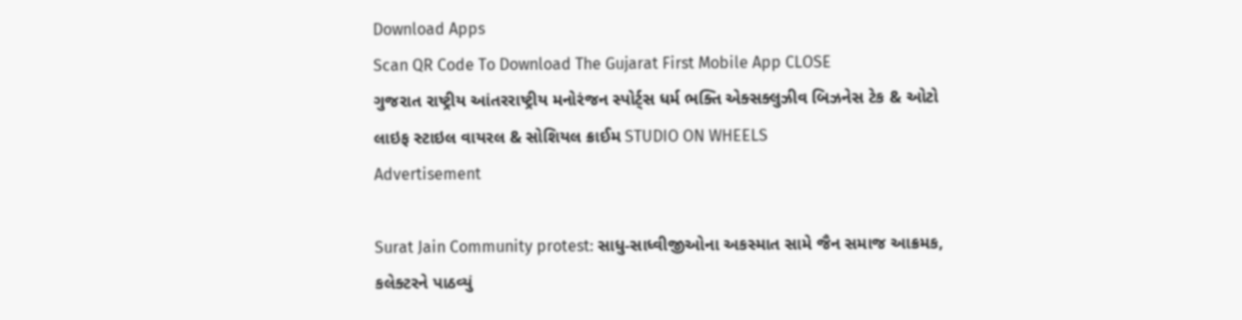Download Apps
Scan QR Code To Download The Gujarat First Mobile App CLOSE
ગુજરાત રાષ્ટ્રીય આંતરરાષ્ટ્રીય મનોરંજન સ્પોર્ટ્સ ધર્મ ભક્તિ એક્સક્લુઝીવ બિઝનેસ ટેક & ઓટો લાઇફ સ્ટાઇલ વાયરલ & સોશિયલ ક્રાઈમ STUDIO ON WHEELS
Advertisement

Surat Jain Community protest: સાધુ-સાધ્વીજીઓના અકસ્માત સામે જૈન સમાજ આક્રમક, કલેક્ટરને પાઠવ્યું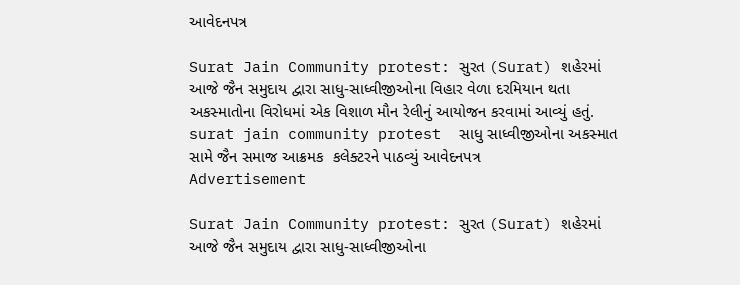આવેદનપત્ર

Surat Jain Community protest: સુરત (Surat) શહેરમાં આજે જૈન સમુદાય દ્વારા સાધુ-સાધ્વીજીઓના વિહાર વેળા દરમિયાન થતા અકસ્માતોના વિરોધમાં એક વિશાળ મૌન રેલીનું આયોજન કરવામાં આવ્યું હતું.
surat jain community protest  સાધુ સાધ્વીજીઓના અકસ્માત સામે જૈન સમાજ આક્રમક  કલેક્ટરને પાઠવ્યું આવેદનપત્ર
Advertisement

Surat Jain Community protest: સુરત (Surat) શહેરમાં આજે જૈન સમુદાય દ્વારા સાધુ-સાધ્વીજીઓના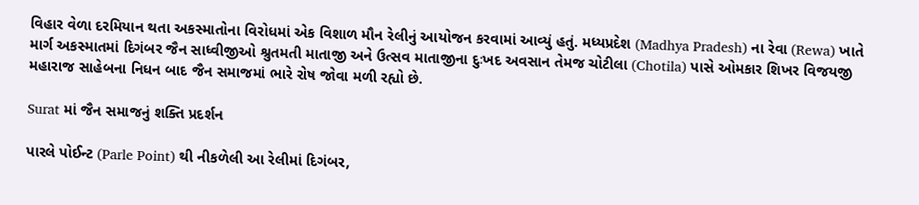વિહાર વેળા દરમિયાન થતા અકસ્માતોના વિરોધમાં એક વિશાળ મૌન રેલીનું આયોજન કરવામાં આવ્યું હતું. મધ્યપ્રદેશ (Madhya Pradesh) ના રેવા (Rewa) ખાતે માર્ગ અકસ્માતમાં દિગંબર જૈન સાધ્વીજીઓ શ્રુતમતી માતાજી અને ઉત્સવ માતાજીના દુઃખદ અવસાન તેમજ ચોટીલા (Chotila) પાસે ઓમકાર શિખર વિજયજી મહારાજ સાહેબના નિધન બાદ જૈન સમાજમાં ભારે રોષ જોવા મળી રહ્યો છે.

Surat માં જૈન સમાજનું શક્તિ પ્રદર્શન

પારલે પોઈન્ટ (Parle Point) થી નીકળેલી આ રેલીમાં દિગંબર,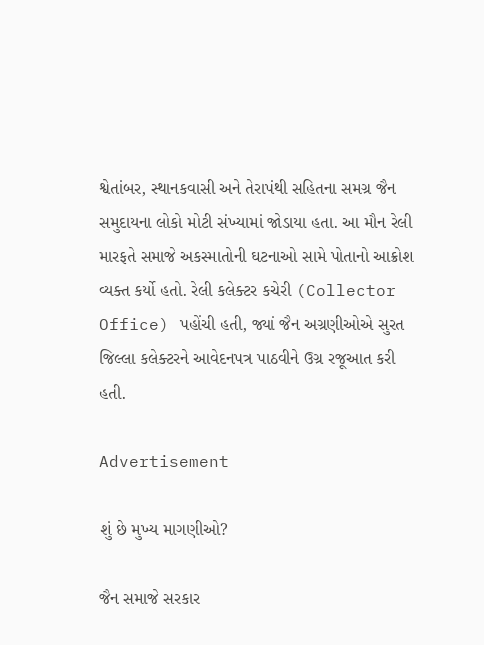શ્વેતાંબર, સ્થાનકવાસી અને તેરાપંથી સહિતના સમગ્ર જૈન સમુદાયના લોકો મોટી સંખ્યામાં જોડાયા હતા. આ મૌન રેલી મારફતે સમાજે અકસ્માતોની ઘટનાઓ સામે પોતાનો આક્રોશ વ્યક્ત કર્યો હતો. રેલી કલેક્ટર કચેરી (Collector Office) પહોંચી હતી, જ્યાં જૈન અગ્રણીઓએ સુરત જિલ્લા કલેક્ટરને આવેદનપત્ર પાઠવીને ઉગ્ર રજૂઆત કરી હતી.

Advertisement

શું છે મુખ્ય માગણીઓ?

જૈન સમાજે સરકાર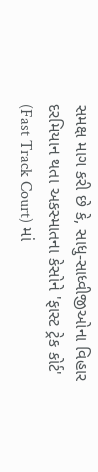સમક્ષ માગ કરી છે કે, સાધુ-સાધ્વીજીઓના વિહાર દરમિયાન થતા અકસ્માતના કેસોને 'ફાસ્ટ ટ્રેક કોર્ટ' (Fast Track Court) માં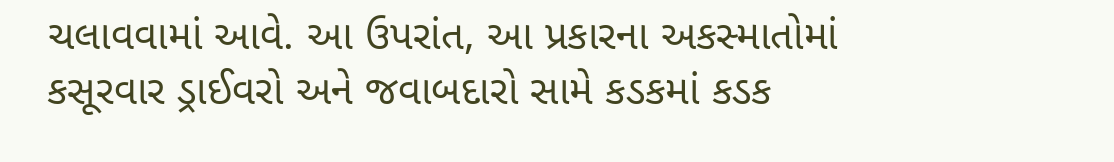ચલાવવામાં આવે. આ ઉપરાંત, આ પ્રકારના અકસ્માતોમાં કસૂરવાર ડ્રાઈવરો અને જવાબદારો સામે કડકમાં કડક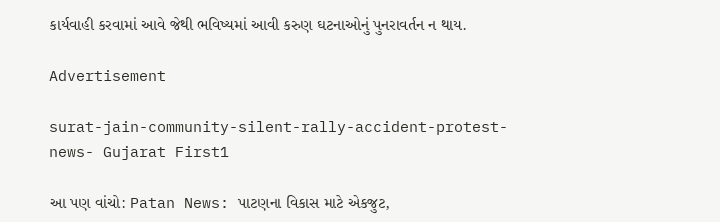કાર્યવાહી કરવામાં આવે જેથી ભવિષ્યમાં આવી કરુણ ઘટનાઓનું પુનરાવર્તન ન થાય.

Advertisement

surat-jain-community-silent-rally-accident-protest-news- Gujarat First1

આ પણ વાંચો: Patan News: પાટણના વિકાસ માટે એકજુટ,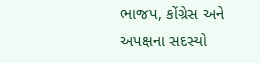ભાજપ, કોંગ્રેસ અને અપક્ષના સદસ્યો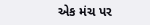એક મંચ પર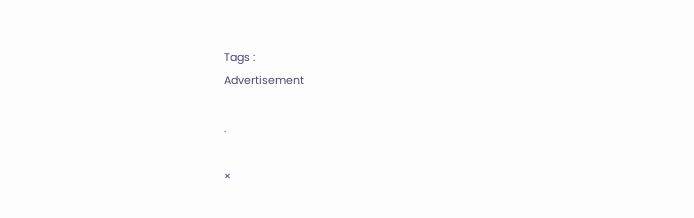Tags :
Advertisement

.

×